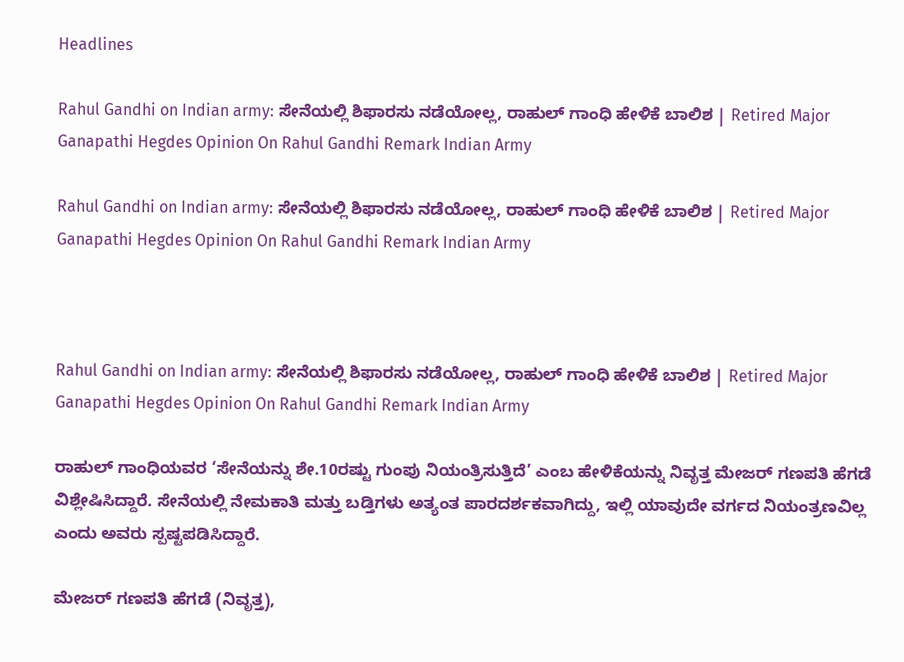Headlines

Rahul Gandhi on Indian army: ಸೇನೆಯಲ್ಲಿ ಶಿಫಾರಸು ನಡೆಯೋಲ್ಲ, ರಾಹುಲ್ ಗಾಂಧಿ ಹೇಳಿಕೆ ಬಾಲಿಶ | Retired Major Ganapathi Hegdes Opinion On Rahul Gandhi Remark Indian Army

Rahul Gandhi on Indian army: ಸೇನೆಯಲ್ಲಿ ಶಿಫಾರಸು ನಡೆಯೋಲ್ಲ, ರಾಹುಲ್ ಗಾಂಧಿ ಹೇಳಿಕೆ ಬಾಲಿಶ | Retired Major Ganapathi Hegdes Opinion On Rahul Gandhi Remark Indian Army



Rahul Gandhi on Indian army: ಸೇನೆಯಲ್ಲಿ ಶಿಫಾರಸು ನಡೆಯೋಲ್ಲ, ರಾಹುಲ್ ಗಾಂಧಿ ಹೇಳಿಕೆ ಬಾಲಿಶ | Retired Major Ganapathi Hegdes Opinion On Rahul Gandhi Remark Indian Army

ರಾಹುಲ್ ಗಾಂಧಿಯವರ ‘ಸೇನೆಯನ್ನು ಶೇ.10ರಷ್ಟು ಗುಂಪು ನಿಯಂತ್ರಿಸುತ್ತಿದೆ’ ಎಂಬ ಹೇಳಿಕೆಯನ್ನು ನಿವೃತ್ತ ಮೇಜರ್ ಗಣಪತಿ ಹೆಗಡೆ ವಿಶ್ಲೇಷಿಸಿದ್ದಾರೆ. ಸೇನೆಯಲ್ಲಿ ನೇಮಕಾತಿ ಮತ್ತು ಬಡ್ತಿಗಳು ಅತ್ಯಂತ ಪಾರದರ್ಶಕವಾಗಿದ್ದು, ಇಲ್ಲಿ ಯಾವುದೇ ವರ್ಗದ ನಿಯಂತ್ರಣವಿಲ್ಲ ಎಂದು ಅವರು ಸ್ಪಷ್ಟಪಡಿಸಿದ್ದಾರೆ.

ಮೇಜರ್‌ ಗಣಪತಿ ಹೆಗಡೆ (ನಿವೃತ್ತ),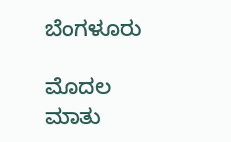ಬೆಂಗಳೂರು

ಮೊದಲ ಮಾತು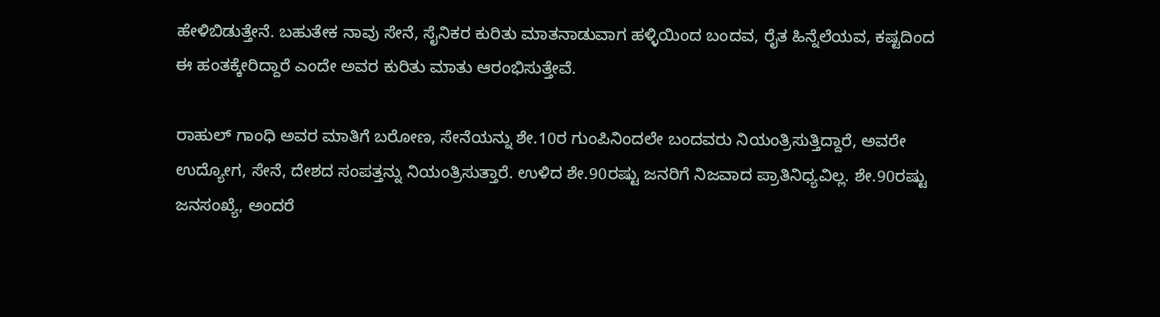ಹೇಳಿಬಿಡುತ್ತೇನೆ. ಬಹುತೇಕ ನಾವು ಸೇನೆ, ಸೈನಿಕರ ಕುರಿತು ಮಾತನಾಡುವಾಗ ಹಳ್ಳಿಯಿಂದ ಬಂದವ, ರೈತ ಹಿನ್ನೆಲೆಯವ, ಕಷ್ಟದಿಂದ ಈ ಹಂತಕ್ಕೇರಿದ್ದಾರೆ ಎಂದೇ ಅವರ ಕುರಿತು ಮಾತು ಆರಂಭಿಸುತ್ತೇವೆ.

ರಾಹುಲ್‌ ಗಾಂಧಿ ಅವರ ಮಾತಿಗೆ ಬರೋಣ, ಸೇನೆಯನ್ನು ಶೇ.10ರ ಗುಂಪಿನಿಂದಲೇ ಬಂದವರು ನಿಯಂತ್ರಿಸುತ್ತಿದ್ದಾರೆ, ಅವರೇ ಉದ್ಯೋಗ, ಸೇನೆ, ದೇಶದ ಸಂಪತ್ತನ್ನು ನಿಯಂತ್ರಿಸುತ್ತಾರೆ. ಉಳಿದ ಶೇ.90ರಷ್ಟು ಜನರಿಗೆ ನಿಜವಾದ ಪ್ರಾತಿನಿಧ್ಯವಿಲ್ಲ. ಶೇ.90ರಷ್ಟು ಜನಸಂಖ್ಯೆ, ಅಂದರೆ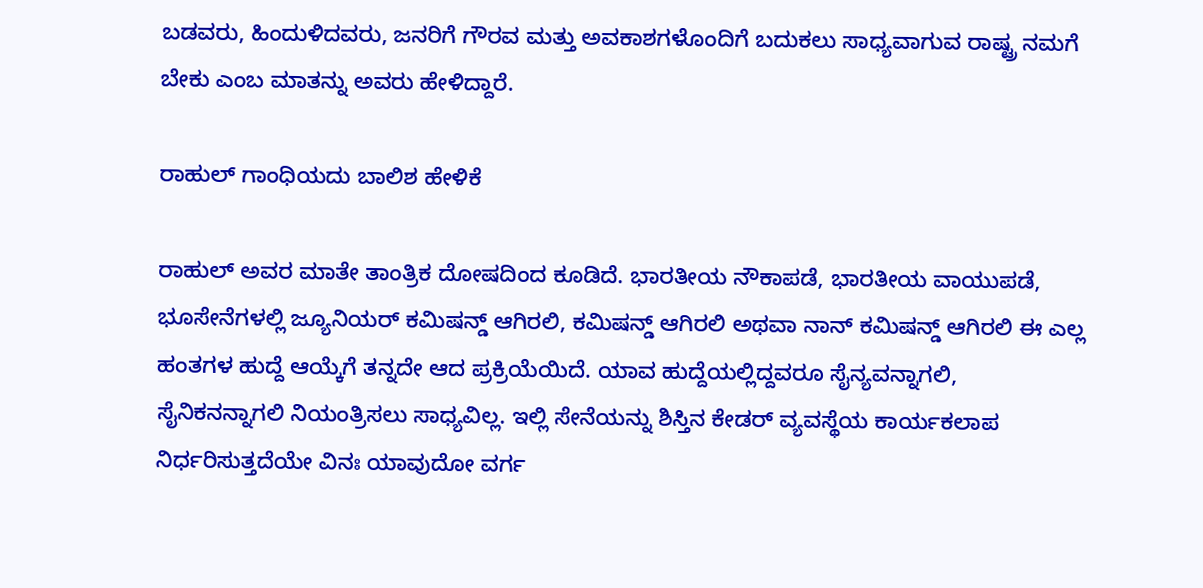ಬಡವರು, ಹಿಂದುಳಿದವರು, ಜನರಿಗೆ ಗೌರವ ಮತ್ತು ಅವಕಾಶಗಳೊಂದಿಗೆ ಬದುಕಲು ಸಾಧ್ಯವಾಗುವ ರಾಷ್ಟ್ರ ನಮಗೆ ಬೇಕು ಎಂಬ ಮಾತನ್ನು ಅವರು ಹೇಳಿದ್ದಾರೆ.

ರಾಹುಲ್ ಗಾಂಧಿಯದು ಬಾಲಿಶ ಹೇಳಿಕೆ

ರಾಹುಲ್‌ ಅವರ ಮಾತೇ ತಾಂತ್ರಿಕ ದೋಷದಿಂದ ಕೂಡಿದೆ. ಭಾರತೀಯ ನೌಕಾಪಡೆ, ಭಾರತೀಯ ವಾಯುಪಡೆ, ಭೂಸೇನೆಗಳಲ್ಲಿ ಜ್ಯೂನಿಯರ್‌ ಕಮಿಷನ್ಡ್‌ ಆಗಿರಲಿ, ಕಮಿಷನ್ಡ್‌ ಆಗಿರಲಿ ಅಥವಾ ನಾನ್‌ ಕಮಿಷನ್ಡ್‌ ಆಗಿರಲಿ ಈ ಎಲ್ಲ ಹಂತಗಳ ಹುದ್ದೆ ಆಯ್ಕೆಗೆ ತನ್ನದೇ ಆದ ಪ್ರಕ್ರಿಯೆಯಿದೆ. ಯಾವ ಹುದ್ದೆಯಲ್ಲಿದ್ದವರೂ ಸೈನ್ಯವನ್ನಾಗಲಿ, ಸೈನಿಕನನ್ನಾಗಲಿ ನಿಯಂತ್ರಿಸಲು ಸಾಧ್ಯವಿಲ್ಲ. ಇಲ್ಲಿ ಸೇನೆಯನ್ನು ಶಿಸ್ತಿನ ಕೇಡರ್‌ ವ್ಯವಸ್ಥೆಯ ಕಾರ್ಯಕಲಾಪ ನಿರ್ಧರಿಸುತ್ತದೆಯೇ ವಿನಃ ಯಾವುದೋ ವರ್ಗ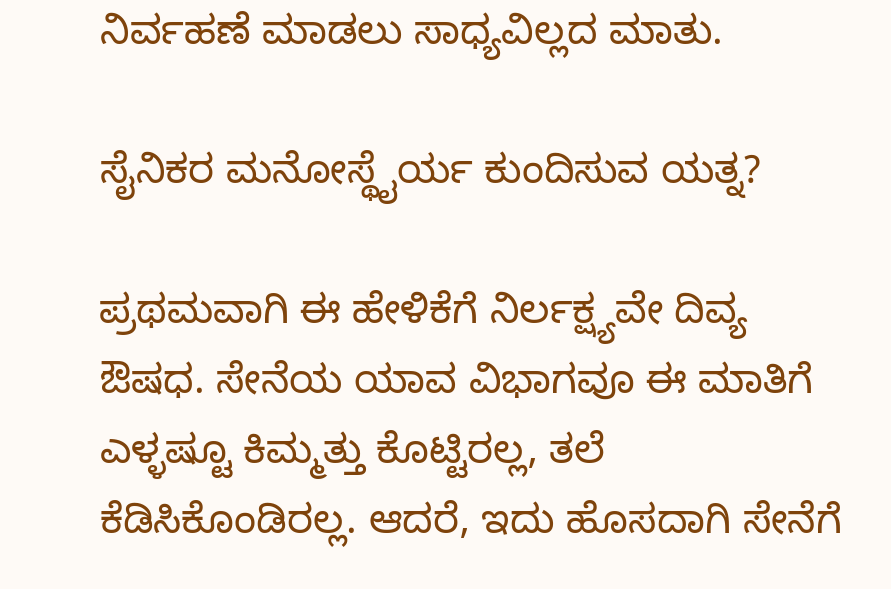ನಿರ್ವಹಣೆ ಮಾಡಲು ಸಾಧ್ಯವಿಲ್ಲದ ಮಾತು.

ಸೈನಿಕರ ಮನೋಸ್ಥೈರ್ಯ ಕುಂದಿಸುವ ಯತ್ನ?

ಪ್ರಥಮವಾಗಿ ಈ ಹೇಳಿಕೆಗೆ ನಿರ್ಲಕ್ಷ್ಯವೇ ದಿವ್ಯ ಔಷಧ. ಸೇನೆಯ ಯಾವ ವಿಭಾಗವೂ ಈ ಮಾತಿಗೆ ಎಳ್ಳಷ್ಟೂ ಕಿಮ್ಮತ್ತು ಕೊಟ್ಟಿರಲ್ಲ, ತಲೆ ಕೆಡಿಸಿಕೊಂಡಿರಲ್ಲ. ಆದರೆ, ಇದು ಹೊಸದಾಗಿ ಸೇನೆಗೆ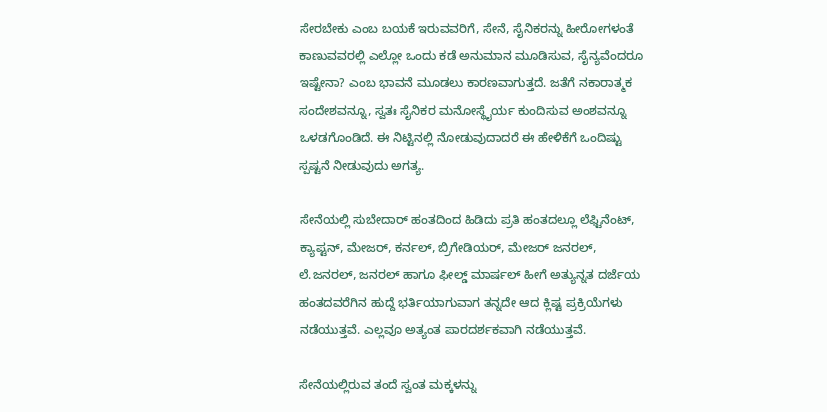ಸೇರಬೇಕು ಎಂಬ ಬಯಕೆ ಇರುವವರಿಗೆ, ಸೇನೆ, ಸೈನಿಕರನ್ನು ಹೀರೋಗಳಂತೆ ಕಾಣುವವರಲ್ಲಿ ಎಲ್ಲೋ ಒಂದು ಕಡೆ ಅನುಮಾನ ಮೂಡಿಸುವ, ಸೈನ್ಯವೆಂದರೂ ಇಷ್ಟೇನಾ? ಎಂಬ ಭಾವನೆ ಮೂಡಲು ಕಾರಣವಾಗುತ್ತದೆ. ಜತೆಗೆ ನಕಾರಾತ್ಮಕ ಸಂದೇಶವನ್ನೂ, ಸ್ವತಃ ಸೈನಿಕರ ಮನೋಸ್ಥೈರ್ಯ ಕುಂದಿಸುವ ಅಂಶವನ್ನೂ ಒಳಡಗೊಂಡಿದೆ. ಈ ನಿಟ್ಟಿನಲ್ಲಿ ನೋಡುವುದಾದರೆ ಈ ಹೇಳಿಕೆಗೆ ಒಂದಿಷ್ಟು ಸ್ಪಷ್ಟನೆ ನೀಡುವುದು ಅಗತ್ಯ.

ಸೇನೆಯಲ್ಲಿ ಸುಬೇದಾರ್‌ ಹಂತದಿಂದ ಹಿಡಿದು ಪ್ರತಿ ಹಂತದಲ್ಲೂ ಲೆಫ್ಟಿನೆಂಟ್‌, ಕ್ಯಾಪ್ಟನ್‌, ಮೇಜರ್‌, ಕರ್ನಲ್‌, ಬ್ರಿಗೇಡಿಯರ್‌, ಮೇಜರ್‌ ಜನರಲ್‌, ಲೆ.ಜನರಲ್‌, ಜನರಲ್‌ ಹಾಗೂ ಫೀಲ್ಡ್‌ ಮಾರ್ಷಲ್‌ ಹೀಗೆ ಅತ್ಯುನ್ನತ ದರ್ಜೆಯ ಹಂತದವರೆಗಿನ ಹುದ್ದೆ ಭರ್ತಿಯಾಗುವಾಗ ತನ್ನದೇ ಆದ ಕ್ಲಿಷ್ಟ ಪ್ರಕ್ರಿಯೆಗಳು ನಡೆಯುತ್ತವೆ. ಎಲ್ಲವೂ ಅತ್ಯಂತ ಪಾರದರ್ಶಕವಾಗಿ ನಡೆಯುತ್ತವೆ.

ಸೇನೆಯಲ್ಲಿರುವ ತಂದೆ ಸ್ವಂತ ಮಕ್ಕಳನ್ನು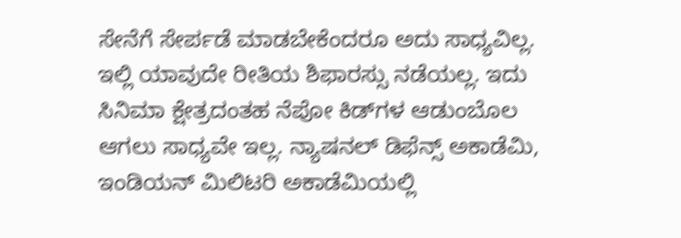ಸೇನೆಗೆ ಸೇರ್ಪಡೆ ಮಾಡಬೇಕೆಂದರೂ ಅದು ಸಾಧ್ಯವಿಲ್ಲ. ಇಲ್ಲಿ ಯಾವುದೇ ರೀತಿಯ ಶಿಫಾರಸ್ಸು ನಡೆಯಲ್ಲ. ಇದು ಸಿನಿಮಾ ಕ್ಷೇತ್ರದಂತಹ ನೆಪೋ ಕಿಡ್‌ಗಳ ಆಡುಂಬೊಲ ಆಗಲು ಸಾಧ್ಯವೇ ಇಲ್ಲ. ನ್ಯಾಷನಲ್‌ ಡಿಫೆನ್ಸ್‌ ಅಕಾಡೆಮಿ, ಇಂಡಿಯನ್‌ ಮಿಲಿಟರಿ ಅಕಾಡೆಮಿಯಲ್ಲಿ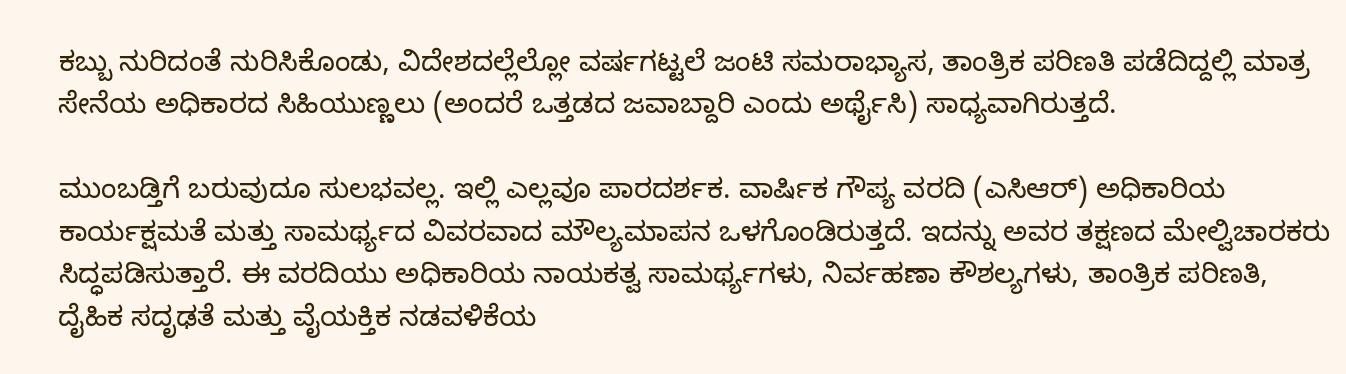ಕಬ್ಬು ನುರಿದಂತೆ ನುರಿಸಿಕೊಂಡು, ವಿದೇಶದಲ್ಲೆಲ್ಲೋ ವರ್ಷಗಟ್ಟಲೆ ಜಂಟಿ ಸಮರಾಭ್ಯಾಸ, ತಾಂತ್ರಿಕ ಪರಿಣತಿ ಪಡೆದಿದ್ದಲ್ಲಿ ಮಾತ್ರ ಸೇನೆಯ ಅಧಿಕಾರದ ಸಿಹಿಯುಣ್ಣಲು (ಅಂದರೆ ಒತ್ತಡದ ಜವಾಬ್ದಾರಿ ಎಂದು ಅರ್ಥೈಸಿ) ಸಾಧ್ಯವಾಗಿರುತ್ತದೆ.

ಮುಂಬಡ್ತಿಗೆ ಬರುವುದೂ ಸುಲಭವಲ್ಲ. ಇಲ್ಲಿ ಎಲ್ಲವೂ ಪಾರದರ್ಶಕ. ವಾರ್ಷಿಕ ಗೌಪ್ಯ ವರದಿ (ಎಸಿಆರ್‌) ಅಧಿಕಾರಿಯ ಕಾರ್ಯಕ್ಷಮತೆ ಮತ್ತು ಸಾಮರ್ಥ್ಯದ ವಿವರವಾದ ಮೌಲ್ಯಮಾಪನ ಒಳಗೊಂಡಿರುತ್ತದೆ. ಇದನ್ನು ಅವರ ತಕ್ಷಣದ ಮೇಲ್ವಿಚಾರಕರು ಸಿದ್ಧಪಡಿಸುತ್ತಾರೆ. ಈ ವರದಿಯು ಅಧಿಕಾರಿಯ ನಾಯಕತ್ವ ಸಾಮರ್ಥ್ಯಗಳು, ನಿರ್ವಹಣಾ ಕೌಶಲ್ಯಗಳು, ತಾಂತ್ರಿಕ ಪರಿಣತಿ, ದೈಹಿಕ ಸದೃಢತೆ ಮತ್ತು ವೈಯಕ್ತಿಕ ನಡವಳಿಕೆಯ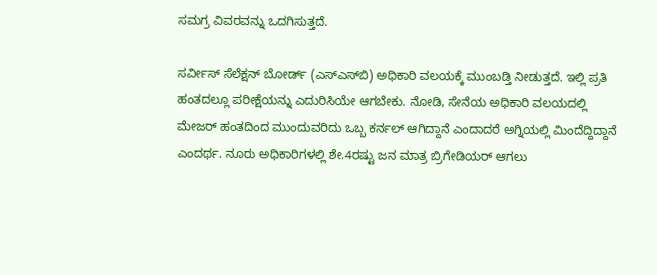ಸಮಗ್ರ ವಿವರವನ್ನು ಒದಗಿಸುತ್ತದೆ.

ಸರ್ವೀಸ್‌ ಸೆಲೆಕ್ಷನ್‌ ಬೋರ್ಡ್‌ (ಎಸ್‌ಎಸ್‌ಬಿ) ಅಧಿಕಾರಿ ವಲಯಕ್ಕೆ ಮುಂಬಡ್ತಿ ನೀಡುತ್ತದೆ. ಇಲ್ಲಿ ಪ್ರತಿ ಹಂತದಲ್ಲೂ ಪರೀಕ್ಷೆಯನ್ನು ಎದುರಿಸಿಯೇ ಆಗಬೇಕು. ನೋಡಿ, ಸೇನೆಯ ಅಧಿಕಾರಿ ವಲಯದಲ್ಲಿ ಮೇಜರ್‌ ಹಂತದಿಂದ ಮುಂದುವರಿದು ಒಬ್ಬ ಕರ್ನಲ್‌ ಆಗಿದ್ದಾನೆ ಎಂದಾದರೆ ಅಗ್ನಿಯಲ್ಲಿ ಮಿಂದೆದ್ದಿದ್ದಾನೆ ಎಂದರ್ಥ. ನೂರು ಅಧಿಕಾರಿಗಳಲ್ಲಿ ಶೇ.4ರಷ್ಟು ಜನ ಮಾತ್ರ ಬ್ರಿಗೇಡಿಯರ್‌ ಆಗಲು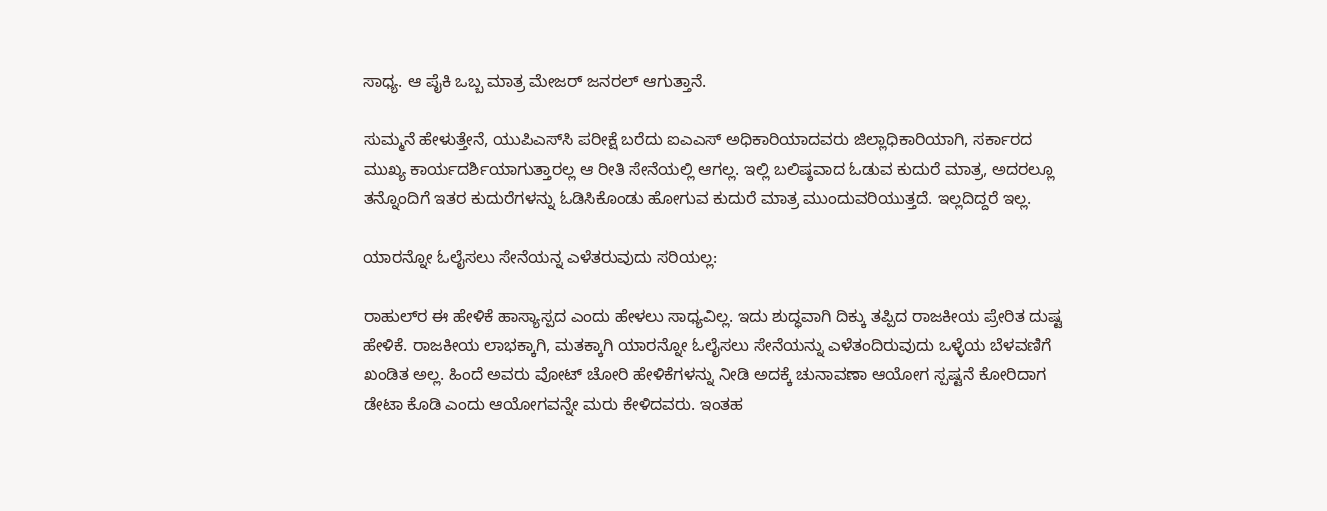ಸಾಧ್ಯ. ಆ ಪೈಕಿ ಒಬ್ಬ ಮಾತ್ರ ಮೇಜರ್‌ ಜನರಲ್‌ ಆಗುತ್ತಾನೆ.

ಸುಮ್ಮನೆ ಹೇಳುತ್ತೇನೆ, ಯುಪಿಎಸ್‌ಸಿ ಪರೀಕ್ಷೆ ಬರೆದು ಐಎಎಸ್‌ ಅಧಿಕಾರಿಯಾದವರು ಜಿಲ್ಲಾಧಿಕಾರಿಯಾಗಿ, ಸರ್ಕಾರದ ಮುಖ್ಯ ಕಾರ್ಯದರ್ಶಿಯಾಗುತ್ತಾರಲ್ಲ ಆ ರೀತಿ ಸೇನೆಯಲ್ಲಿ ಆಗಲ್ಲ. ಇಲ್ಲಿ ಬಲಿಷ್ಠವಾದ ಓಡುವ ಕುದುರೆ ಮಾತ್ರ, ಅದರಲ್ಲೂ ತನ್ನೊಂದಿಗೆ ಇತರ ಕುದುರೆಗಳನ್ನು ಓಡಿಸಿಕೊಂಡು ಹೋಗುವ ಕುದುರೆ ಮಾತ್ರ ಮುಂದುವರಿಯುತ್ತದೆ. ಇಲ್ಲದಿದ್ದರೆ ಇಲ್ಲ.

ಯಾರನ್ನೋ ಓಲೈಸಲು ಸೇನೆಯನ್ನ ಎಳೆತರುವುದು ಸರಿಯಲ್ಲ:

ರಾಹುಲ್‌ರ ಈ ಹೇಳಿಕೆ ಹಾಸ್ಯಾಸ್ಪದ ಎಂದು ಹೇಳಲು ಸಾಧ್ಯವಿಲ್ಲ. ಇದು ಶುದ್ಧವಾಗಿ ದಿಕ್ಕು ತಪ್ಪಿದ ರಾಜಕೀಯ ಪ್ರೇರಿತ ದುಷ್ಟ ಹೇಳಿಕೆ. ರಾಜಕೀಯ ಲಾಭಕ್ಕಾಗಿ, ಮತಕ್ಕಾಗಿ ಯಾರನ್ನೋ ಓಲೈಸಲು ಸೇನೆಯನ್ನು ಎಳೆತಂದಿರುವುದು ಒಳ್ಳೆಯ ಬೆಳವಣಿಗೆ ಖಂಡಿತ ಅಲ್ಲ. ಹಿಂದೆ ಅವರು ವೋಟ್‌ ಚೋರಿ ಹೇಳಿಕೆಗಳನ್ನು ನೀಡಿ ಅದಕ್ಕೆ ಚುನಾವಣಾ ಆಯೋಗ ಸ್ಪಷ್ಟನೆ ಕೋರಿದಾಗ ಡೇಟಾ ಕೊಡಿ ಎಂದು ಆಯೋಗವನ್ನೇ ಮರು ಕೇಳಿದವರು. ಇಂತಹ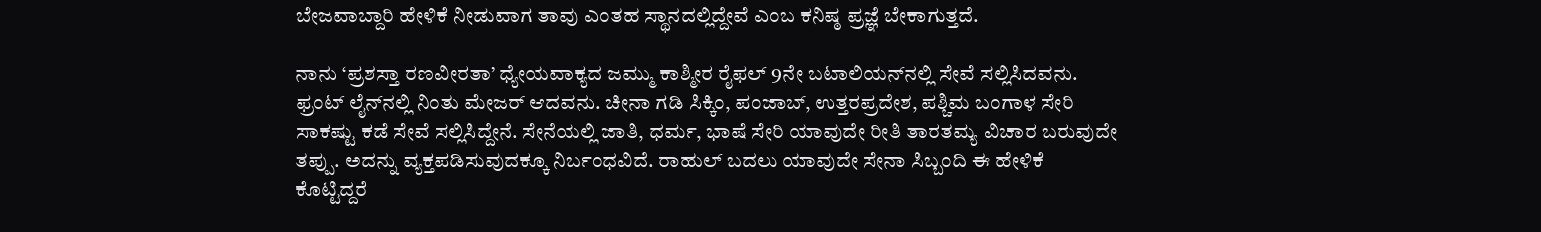ಬೇಜವಾಬ್ದಾರಿ ಹೇಳಿಕೆ ನೀಡುವಾಗ ತಾವು ಎಂತಹ ಸ್ಥಾನದಲ್ಲಿದ್ದೇವೆ ಎಂಬ ಕನಿಷ್ಠ ಪ್ರಜ್ಞೆ ಬೇಕಾಗುತ್ತದೆ.

ನಾನು ‘ಪ್ರಶಸ್ತಾ ರಣವೀರತಾ’ ಧ್ಯೇಯವಾಕ್ಯದ ಜಮ್ಮು ಕಾಶ್ಮೀರ ರೈಫಲ್‌ 9ನೇ ಬಟಾಲಿಯನ್‌ನಲ್ಲಿ ಸೇವೆ ಸಲ್ಲಿಸಿದವನು. ಫ್ರಂಟ್‌ ಲೈನ್‌ನಲ್ಲಿ ನಿಂತು ಮೇಜರ್‌ ಆದವನು. ಚೀನಾ ಗಡಿ ಸಿಕ್ಕಿಂ, ಪಂಜಾಬ್‌, ಉತ್ತರಪ್ರದೇಶ, ಪಶ್ಚಿಮ ಬಂಗಾಳ ಸೇರಿ ಸಾಕಷ್ಟು ಕಡೆ ಸೇವೆ ಸಲ್ಲಿಸಿದ್ದೇನೆ. ಸೇನೆಯಲ್ಲಿ ಜಾತಿ, ಧರ್ಮ, ಭಾಷೆ ಸೇರಿ ಯಾವುದೇ ರೀತಿ ತಾರತಮ್ಯ ವಿಚಾರ ಬರುವುದೇ ತಪ್ಪು. ಅದನ್ನು ವ್ಯಕ್ತಪಡಿಸುವುದಕ್ಕೂ ನಿರ್ಬಂಧವಿದೆ. ರಾಹುಲ್‌ ಬದಲು ಯಾವುದೇ ಸೇನಾ ಸಿಬ್ಬಂದಿ ಈ ಹೇಳಿಕೆ ಕೊಟ್ಟಿದ್ದರೆ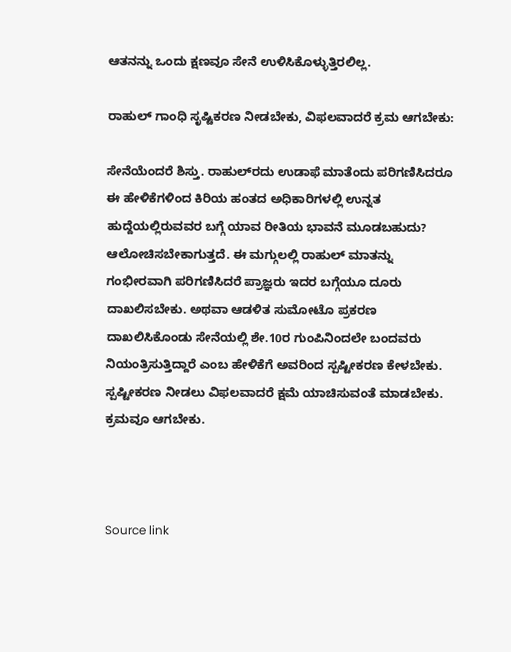ಆತನನ್ನು ಒಂದು ಕ್ಷಣವೂ ಸೇನೆ ಉ‍ಳಿಸಿಕೊಳ್ಳುತ್ತಿರಲಿಲ್ಲ.

ರಾಹುಲ್ ಗಾಂಧಿ ಸೃಷ್ಟಿಕರಣ ನೀಡಬೇಕು, ವಿಫಲವಾದರೆ ಕ್ರಮ ಆಗಬೇಕು:

ಸೇನೆಯೆಂದರೆ ಶಿಸ್ತು. ರಾಹುಲ್‌ರದು ಉಡಾಫೆ ಮಾತೆಂದು ಪರಿಗಣಿಸಿದರೂ ಈ ಹೇಳಿಕೆಗಳಿಂದ ಕಿರಿಯ ಹಂತದ ಅಧಿಕಾರಿಗಳಲ್ಲಿ ಉನ್ನತ ಹುದ್ದೆಯಲ್ಲಿರುವವರ ಬಗ್ಗೆ ಯಾವ ರೀತಿಯ ಭಾವನೆ ಮೂಡಬಹುದು? ಆಲೋಚಿಸಬೇಕಾಗುತ್ತದೆ. ಈ ಮಗ್ಗುಲಲ್ಲಿ ರಾಹುಲ್‌ ಮಾತನ್ನು ಗಂಭೀರವಾಗಿ ಪರಿಗಣಿಸಿದರೆ ಪ್ರಾಜ್ಞರು ಇದರ ಬಗ್ಗೆಯೂ ದೂರು ದಾಖಲಿಸಬೇಕು. ಅಥವಾ ಆಡಳಿತ ಸುಮೋಟೊ ಪ್ರಕರಣ ದಾಖಲಿಸಿಕೊಂಡು ಸೇನೆಯಲ್ಲಿ ಶೇ.10ರ ಗುಂಪಿನಿಂದಲೇ ಬಂದವರು ನಿಯಂತ್ರಿಸುತ್ತಿದ್ದಾರೆ ಎಂಬ ಹೇಳಿಕೆಗೆ ಅವರಿಂದ ಸ್ಪಷ್ಟೀಕರಣ ಕೇಳಬೇಕು. ಸ್ಪಷ್ಟೀಕರಣ ನೀಡಲು ವಿಫಲವಾದರೆ ಕ್ಷಮೆ ಯಾಚಿಸುವಂತೆ ಮಾಡಬೇಕು. ಕ್ರಮವೂ ಆಗಬೇಕು.



Source link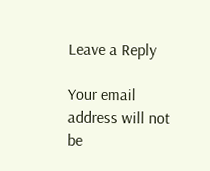Leave a Reply

Your email address will not be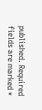published. Required fields are marked *